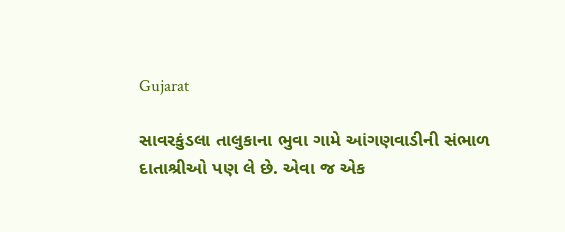Gujarat

સાવરકુંડલા તાલુકાના ભુવા ગામે આંગણવાડીની સંભાળ દાતાશ્રીઓ પણ લે છે. એવા જ એક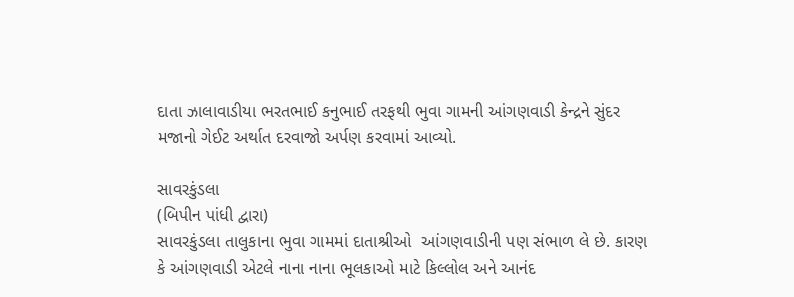દાતા ઝાલાવાડીયા ભરતભાઈ કનુભાઈ તરફથી ભુવા ગામની આંગણવાડી કેન્દ્રને સુંદર મજાનો ગેઈટ અર્થાત દરવાજો અર્પણ કરવામાં આવ્યો.

સાવરકુંડલા
(બિપીન પાંધી દ્વારા)
સાવરકુંડલા તાલુકાના ભુવા ગામમાં દાતાશ્રીઓ  આંગણવાડીની પણ સંભાળ લે છે. કારણ કે આંગણવાડી એટલે નાના નાના ભૂલકાઓ માટે કિલ્લોલ અને આનંદ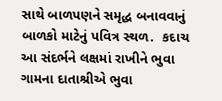સાથે બાળપણને સમૃદ્ધ બનાવવાનું બાળકો માટેનું પવિત્ર સ્થળ.  કદાચ આ સંદર્ભને લક્ષમાં રાખીને ભુવા ગામના દાતાશ્રીએ ભુવા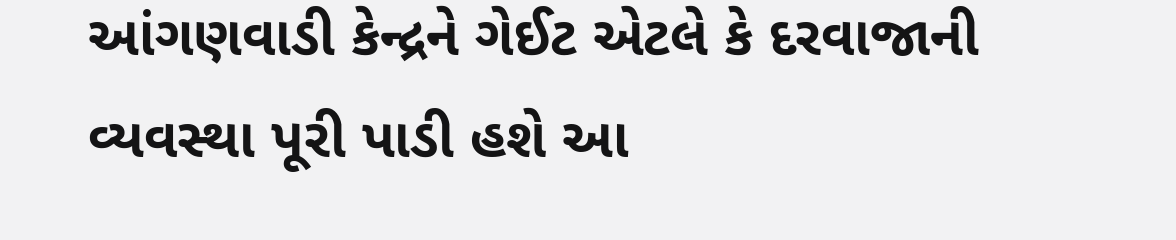આંગણવાડી કેન્દ્રને ગેઈટ એટલે કે દરવાજાની વ્યવસ્થા પૂરી પાડી હશે આ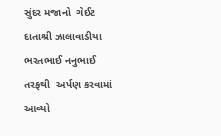સુંદર મજાનો  ગેઈટ દાતાશ્રી ઝાલાવાડીયા ભરતભાઈ નનુભાઈ તરફથી  અર્પણ કરવામાં આવ્યો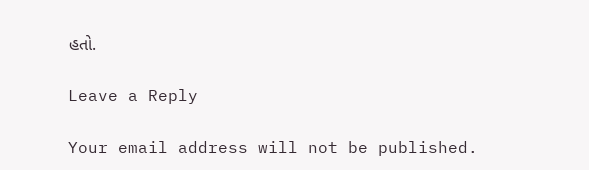હતો.

Leave a Reply

Your email address will not be published.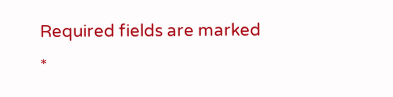Required fields are marked *